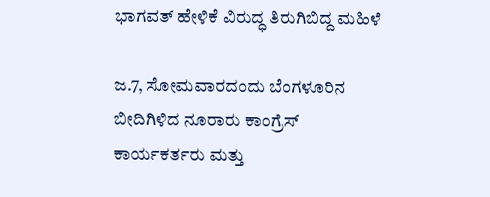ಭಾಗವತ್ ಹೇಳಿಕೆ ವಿರುದ್ಧ ತಿರುಗಿಬಿದ್ದ ಮಹಿಳೆ

ಜ.7, ಸೋಮವಾರದಂದು ಬೆಂಗಳೂರಿನ ಬೀದಿಗಿಳಿದ ನೂರಾರು ಕಾಂಗ್ರೆಸ್ ಕಾರ್ಯಕರ್ತರು ಮತ್ತು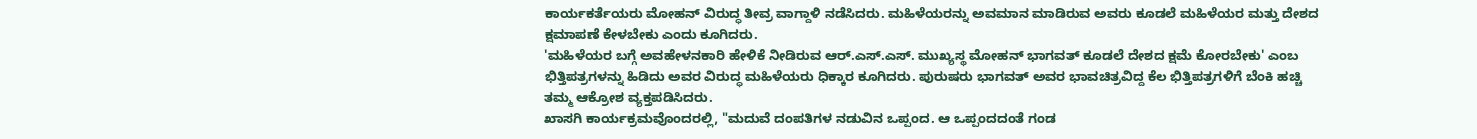ಕಾರ್ಯಕರ್ತೆಯರು ಮೋಹನ್ ವಿರುದ್ಧ ತೀವ್ರ ವಾಗ್ದಾಳಿ ನಡೆಸಿದರು. ಮಹಿಳೆಯರನ್ನು ಅವಮಾನ ಮಾಡಿರುವ ಅವರು ಕೂಡಲೆ ಮಹಿಳೆಯರ ಮತ್ತು ದೇಶದ ಕ್ಷಮಾಪಣೆ ಕೇಳಬೇಕು ಎಂದು ಕೂಗಿದರು.
'ಮಹಿಳೆಯರ ಬಗ್ಗೆ ಅವಹೇಳನಕಾರಿ ಹೇಳಿಕೆ ನೀಡಿರುವ ಆರ್.ಎಸ್.ಎಸ್. ಮುಖ್ಯಸ್ಥ ಮೋಹನ್ ಭಾಗವತ್ ಕೂಡಲೆ ದೇಶದ ಕ್ಷಮೆ ಕೋರಬೇಕು' ಎಂಬ ಭಿತ್ತಿಪತ್ರಗಳನ್ನು ಹಿಡಿದು ಅವರ ವಿರುದ್ಧ ಮಹಿಳೆಯರು ಧಿಕ್ಕಾರ ಕೂಗಿದರು. ಪುರುಷರು ಭಾಗವತ್ ಅವರ ಭಾವಚಿತ್ರವಿದ್ದ ಕೆಲ ಭಿತ್ತಿಪತ್ರಗಳಿಗೆ ಬೆಂಕಿ ಹಚ್ಚಿ ತಮ್ಮ ಆಕ್ರೋಶ ವ್ಯಕ್ತಪಡಿಸಿದರು.
ಖಾಸಗಿ ಕಾರ್ಯಕ್ರಮವೊಂದರಲ್ಲಿ, "ಮದುವೆ ದಂಪತಿಗಳ ನಡುವಿನ ಒಪ್ಪಂದ. ಆ ಒಪ್ಪಂದದಂತೆ ಗಂಡ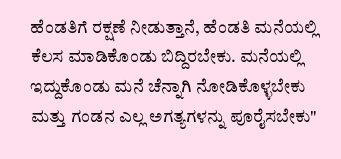ಹೆಂಡತಿಗೆ ರಕ್ಷಣೆ ನೀಡುತ್ತಾನೆ, ಹೆಂಡತಿ ಮನೆಯಲ್ಲಿ ಕೆಲಸ ಮಾಡಿಕೊಂಡು ಬಿದ್ದಿರಬೇಕು. ಮನೆಯಲ್ಲಿ ಇದ್ದುಕೊಂಡು ಮನೆ ಚೆನ್ನಾಗಿ ನೋಡಿಕೊಳ್ಳಬೇಕು ಮತ್ತು ಗಂಡನ ಎಲ್ಲ ಅಗತ್ಯಗಳನ್ನು ಪೂರೈಸಬೇಕು"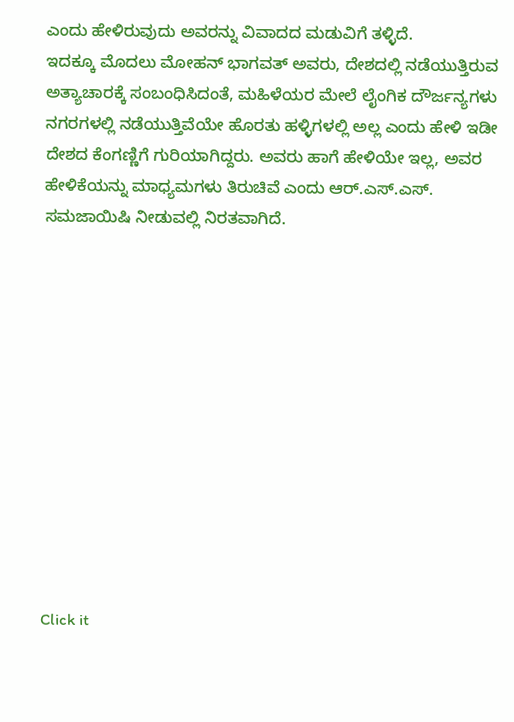ಎಂದು ಹೇಳಿರುವುದು ಅವರನ್ನು ವಿವಾದದ ಮಡುವಿಗೆ ತಳ್ಳಿದೆ.
ಇದಕ್ಕೂ ಮೊದಲು ಮೋಹನ್ ಭಾಗವತ್ ಅವರು, ದೇಶದಲ್ಲಿ ನಡೆಯುತ್ತಿರುವ ಅತ್ಯಾಚಾರಕ್ಕೆ ಸಂಬಂಧಿಸಿದಂತೆ, ಮಹಿಳೆಯರ ಮೇಲೆ ಲೈಂಗಿಕ ದೌರ್ಜನ್ಯಗಳು ನಗರಗಳಲ್ಲಿ ನಡೆಯುತ್ತಿವೆಯೇ ಹೊರತು ಹಳ್ಳಿಗಳಲ್ಲಿ ಅಲ್ಲ ಎಂದು ಹೇಳಿ ಇಡೀ ದೇಶದ ಕೆಂಗಣ್ಣಿಗೆ ಗುರಿಯಾಗಿದ್ದರು. ಅವರು ಹಾಗೆ ಹೇಳಿಯೇ ಇಲ್ಲ, ಅವರ ಹೇಳಿಕೆಯನ್ನು ಮಾಧ್ಯಮಗಳು ತಿರುಚಿವೆ ಎಂದು ಆರ್.ಎಸ್.ಎಸ್. ಸಮಜಾಯಿಷಿ ನೀಡುವಲ್ಲಿ ನಿರತವಾಗಿದೆ.












Click it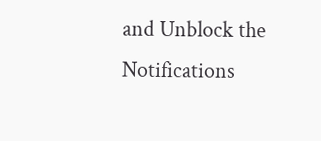and Unblock the Notifications